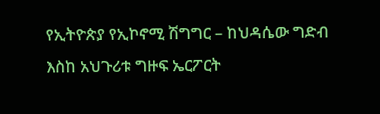የኢትዮጵያ የኢኮኖሚ ሽግግር – ከህዳሴው ግድብ እስከ አህጉሪቱ ግዙፍ ኤርፖርት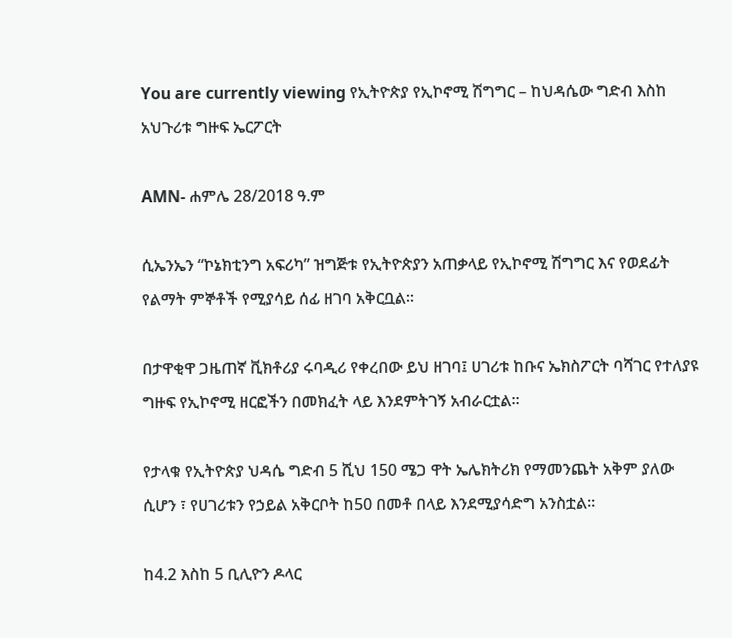You are currently viewing የኢትዮጵያ የኢኮኖሚ ሽግግር – ከህዳሴው ግድብ እስከ አህጉሪቱ ግዙፍ ኤርፖርት

AMN- ሐምሌ 28/2018 ዓ.ም

ሲኤንኤን “ኮኔክቲንግ አፍሪካ” ዝግጅቱ የኢትዮጵያን አጠቃላይ የኢኮኖሚ ሽግግር እና የወደፊት የልማት ምኞቶች የሚያሳይ ሰፊ ዘገባ አቅርቧል።

በታዋቂዋ ጋዜጠኛ ቪክቶሪያ ሩባዲሪ የቀረበው ይህ ዘገባ፤ ሀገሪቱ ከቡና ኤክስፖርት ባሻገር የተለያዩ ግዙፍ የኢኮኖሚ ዘርፎችን በመክፈት ላይ እንደምትገኝ አብራርቷል።

የታላቁ የኢትዮጵያ ህዳሴ ግድብ 5 ሺህ 150 ሜጋ ዋት ኤሌክትሪክ የማመንጨት አቅም ያለው ሲሆን ፣ የሀገሪቱን የኃይል አቅርቦት ከ50 በመቶ በላይ እንደሚያሳድግ አንስቷል።

ከ4.2 እስከ 5 ቢሊዮን ዶላር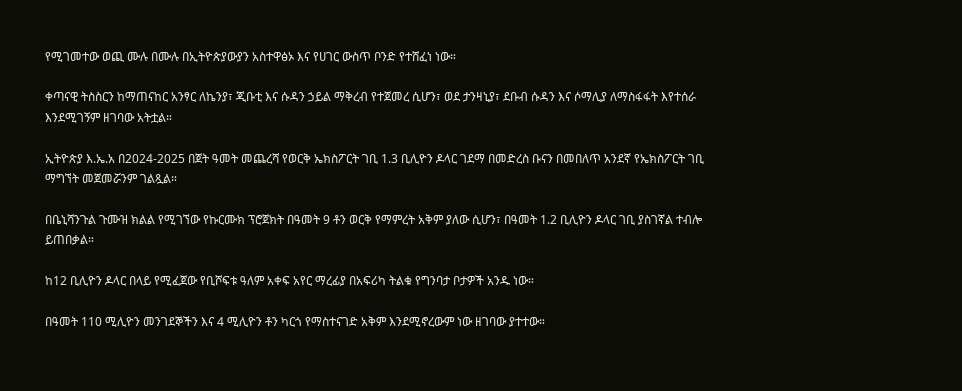የሚገመተው ወጪ ሙሉ በሙሉ በኢትዮጵያውያን አስተዋፅኦ እና የሀገር ውስጥ ቦንድ የተሸፈነ ነው።

ቀጣናዊ ትስስርን ከማጠናከር አንፃር ለኬንያ፣ ጂቡቲ እና ሱዳን ኃይል ማቅረብ የተጀመረ ሲሆን፣ ወደ ታንዛኒያ፣ ደቡብ ሱዳን እና ሶማሊያ ለማስፋፋት እየተሰራ እንደሚገኝም ዘገባው አትቷል።

ኢትዮጵያ እ.ኤ.አ በ2024-2025 በጀት ዓመት መጨረሻ የወርቅ ኤክስፖርት ገቢ 1.3 ቢሊዮን ዶላር ገደማ በመድረስ ቡናን በመበለጥ አንደኛ የኤክስፖርት ገቢ ማግኘት መጀመሯንም ገልጿል።

በቤኒሻንጉል ጉሙዝ ክልል የሚገኘው የኩርሙክ ፕሮጀክት በዓመት 9 ቶን ወርቅ የማምረት አቅም ያለው ሲሆን፣ በዓመት 1.2 ቢሊዮን ዶላር ገቢ ያስገኛል ተብሎ ይጠበቃል።

ከ12 ቢሊዮን ዶላር በላይ የሚፈጀው የቢሾፍቱ ዓለም አቀፍ አየር ማረፊያ በአፍሪካ ትልቁ የግንባታ ቦታዎች አንዱ ነው።

በዓመት 110 ሚሊዮን መንገደኞችን እና 4 ሚሊዮን ቶን ካርጎ የማስተናገድ አቅም እንደሚኖረውም ነው ዘገባው ያተተው።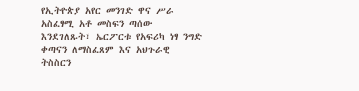የኢትዮጵያ አየር መንገድ ዋና ሥራ አስፈፃሚ አቶ መስፍን ጣሰው እንደገለጹት፣ ኤርፖርቱ የአፍሪካ ነፃ ንግድ ቀጣናን ለማስፈጸም እና አህጉራዊ ትስስርን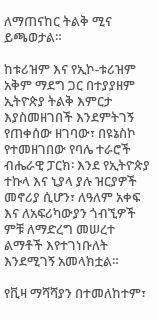ለማጠናከር ትልቅ ሚና ይጫወታል።

ከቱሪዝም እና የኢኮ-ቱሪዝም አቅም ማደግ ጋር በተያያዘም ኢትዮጵያ ትልቅ እምርታ እያስመዘገበች እንደምትገኝ የጠቀሰው ዘገባው፣ በዩኔስኮ የተመዘገበው የባሌ ተራሮች ብሔራዊ ፓርክ፡ እንደ የኢትዮጵያ ተኩላ እና ኒያላ ያሉ ዝርያዎች መኖሪያ ሲሆን፣ ለዓለም አቀፍ እና ለአፍሪካውያን ጎብኚዎች ምቹ ለማድረግ መሠረተ ልማቶች እየተገነቡለት እንደሚገኝ አመላክቷል።

የቪዛ ማሻሻያን በተመለከተም፣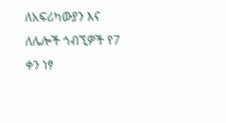ለአፍሪካውያን እና ለሌሎች ጎብኚዎች የ7 ቀን ነፃ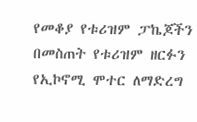የመቆያ የቱሪዝም ፓኬጆችን በመስጠት የቱሪዝም ዘርፉን የኢኮኖሚ ሞተር ለማድረግ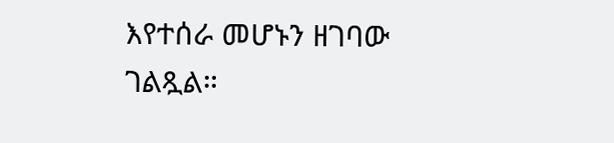እየተሰራ መሆኑን ዘገባው ገልጿል።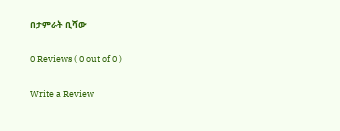በታምራት ቢሻው

0 Reviews ( 0 out of 0 )

Write a Review